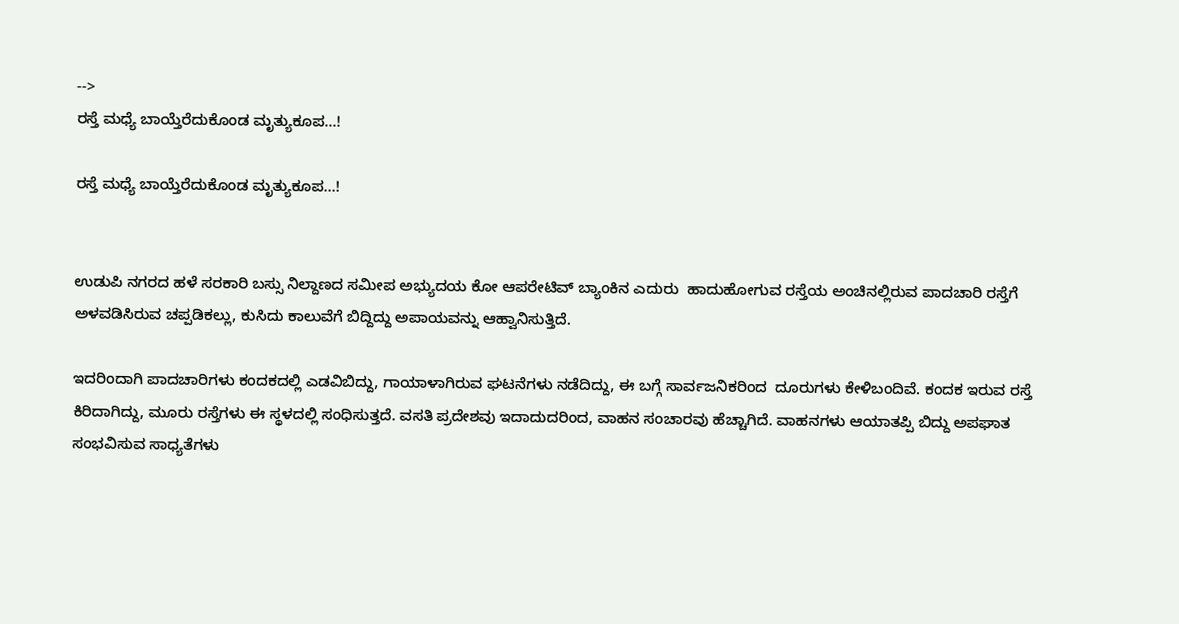-->
ರಸ್ತೆ ಮಧ್ಯೆ ಬಾಯ್ತೆರೆದುಕೊಂಡ ಮೃತ್ಯುಕೂಪ...!

ರಸ್ತೆ ಮಧ್ಯೆ ಬಾಯ್ತೆರೆದುಕೊಂಡ ಮೃತ್ಯುಕೂಪ...!


ಉಡುಪಿ ನಗರದ ಹಳೆ ಸರಕಾರಿ ಬಸ್ಸು ನಿಲ್ದಾಣದ ಸಮೀಪ ಅಭ್ಯುದಯ ಕೋ ಆಪರೇಟಿವ್ ಬ್ಯಾಂಕಿನ ಎದುರು‌‌‌  ಹಾದುಹೋಗುವ ರಸ್ತೆಯ ಅಂಚಿನಲ್ಲಿರುವ ಪಾದಚಾರಿ ರಸ್ತೆಗೆ ಅಳವಡಿಸಿರುವ ಚಪ್ಪಡಿಕಲ್ಲು, ಕುಸಿದು ಕಾಲುವೆಗೆ ಬಿದ್ದಿದ್ದು ಅಪಾಯವನ್ನು ಆಹ್ವಾನಿಸುತ್ತಿದೆ.

ಇದರಿಂದಾಗಿ ಪಾದಚಾರಿಗಳು ಕಂದಕದಲ್ಲಿ ಎಡವಿಬಿದ್ದು, ಗಾಯಾಳಾಗಿರುವ ಘಟನೆಗಳು ನಡೆದಿದ್ದು, ಈ ಬಗ್ಗೆ ಸಾರ್ವಜನಿಕರಿಂದ  ದೂರುಗಳು ಕೇಳಿಬಂದಿವೆ. ಕಂದಕ ಇರುವ ರಸ್ತೆ  ಕಿರಿದಾಗಿದ್ದು, ಮೂರು ರಸ್ತೆಗಳು ಈ ಸ್ಥಳದಲ್ಲಿ ಸಂಧಿಸುತ್ತದೆ. ವಸತಿ ಪ್ರದೇಶವು ಇದಾದುದರಿಂದ, ವಾಹನ ಸಂಚಾರವು ಹೆಚ್ಚಾಗಿದೆ. ವಾಹನಗಳು ಆಯಾತಪ್ಪಿ ಬಿದ್ದು ಅಪಘಾತ ಸಂಭವಿಸುವ ಸಾಧ್ಯತೆಗಳು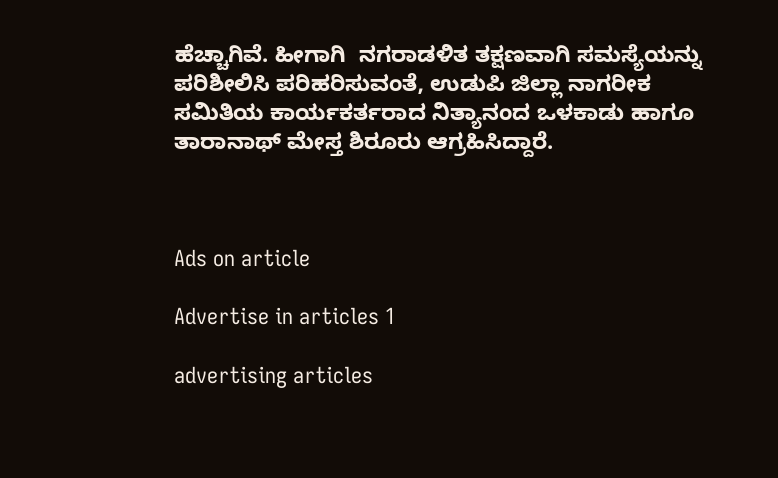ಹೆಚ್ಚಾಗಿವೆ. ಹೀಗಾಗಿ  ನಗರಾಡಳಿತ ತಕ್ಷಣವಾಗಿ ಸಮಸ್ಯೆಯನ್ನು ಪರಿಶೀಲಿಸಿ ಪರಿಹರಿಸುವಂತೆ, ಉಡುಪಿ ಜಿಲ್ಲಾ ನಾಗರೀಕ ಸಮಿತಿಯ ಕಾರ್ಯಕರ್ತರಾದ ನಿತ್ಯಾನಂದ‌ ಒಳಕಾಡು ಹಾಗೂ ತಾರಾನಾಥ್ ಮೇಸ್ತ ಶಿರೂರು ಆಗ್ರಹಿಸಿದ್ದಾರೆ.



Ads on article

Advertise in articles 1

advertising articles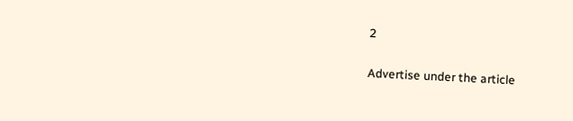2

Advertise under the article